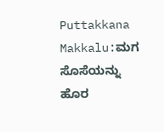Puttakkana Makkalu:ಮಗ ಸೊಸೆಯನ್ನು ಹೊರ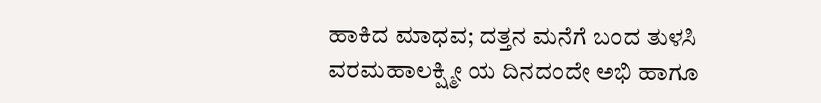ಹಾಕಿದ ಮಾಧವ; ದತ್ತನ ಮನೆಗೆ ಬಂದ ತುಳಸಿ
ವರಮಹಾಲಕ್ಷ್ಮೀ ಯ ದಿನದಂದೇ ಅಭಿ ಹಾಗೂ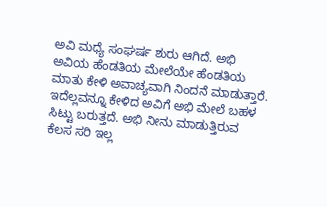ಅವಿ ಮಧ್ಯೆ ಸಂಘರ್ಷ ಶುರು ಆಗಿದೆ. ಅಭಿ ಅವಿಯ ಹೆಂಡತಿಯ ಮೇಲೆಯೇ ಹೆಂಡತಿಯ ಮಾತು ಕೇಳಿ ಅವಾಚ್ಯವಾಗಿ ನಿಂದನೆ ಮಾಡುತ್ತಾರೆ. ಇದೆಲ್ಲವನ್ನೂ ಕೇಳಿದ ಅವಿಗೆ ಅಭಿ ಮೇಲೆ ಬಹಳ ಸಿಟ್ಟು ಬರುತ್ತದೆ. ಅಭಿ ನೀನು ಮಾಡುತ್ತಿರುವ ಕೆಲಸ ಸರಿ ಇಲ್ಲ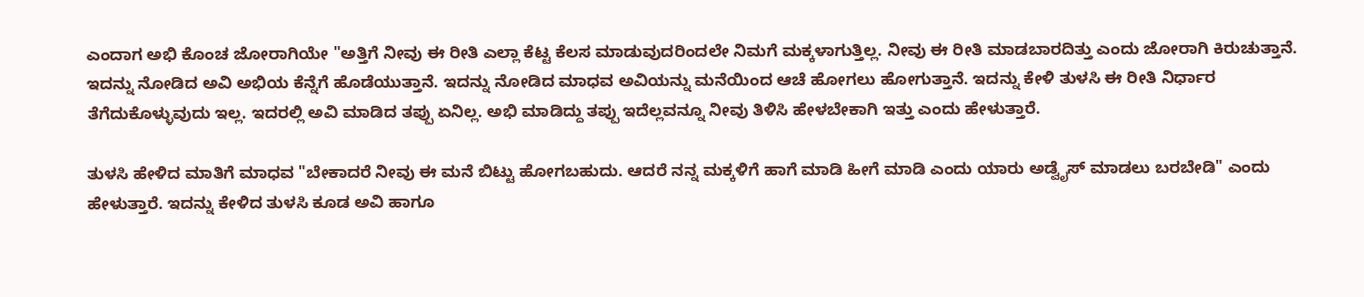ಎಂದಾಗ ಅಭಿ ಕೊಂಚ ಜೋರಾಗಿಯೇ "ಅತ್ತಿಗೆ ನೀವು ಈ ರೀತಿ ಎಲ್ಲಾ ಕೆಟ್ಟ ಕೆಲಸ ಮಾಡುವುದರಿಂದಲೇ ನಿಮಗೆ ಮಕ್ಕಳಾಗುತ್ತಿಲ್ಲ. ನೀವು ಈ ರೀತಿ ಮಾಡಬಾರದಿತ್ತು ಎಂದು ಜೋರಾಗಿ ಕಿರುಚುತ್ತಾನೆ.
ಇದನ್ನು ನೋಡಿದ ಅವಿ ಅಭಿಯ ಕೆನ್ನೆಗೆ ಹೊಡೆಯುತ್ತಾನೆ. ಇದನ್ನು ನೋಡಿದ ಮಾಧವ ಅವಿಯನ್ನು ಮನೆಯಿಂದ ಆಚೆ ಹೋಗಲು ಹೋಗುತ್ತಾನೆ. ಇದನ್ನು ಕೇಳಿ ತುಳಸಿ ಈ ರೀತಿ ನಿರ್ಧಾರ ತೆಗೆದುಕೊಳ್ಳುವುದು ಇಲ್ಲ. ಇದರಲ್ಲಿ ಅವಿ ಮಾಡಿದ ತಪ್ಪು ಏನಿಲ್ಲ. ಅಭಿ ಮಾಡಿದ್ದು ತಪ್ಪು ಇದೆಲ್ಲವನ್ನೂ ನೀವು ತಿಳಿಸಿ ಹೇಳಬೇಕಾಗಿ ಇತ್ತು ಎಂದು ಹೇಳುತ್ತಾರೆ.

ತುಳಸಿ ಹೇಳಿದ ಮಾತಿಗೆ ಮಾಧವ "ಬೇಕಾದರೆ ನೀವು ಈ ಮನೆ ಬಿಟ್ಟು ಹೋಗಬಹುದು. ಆದರೆ ನನ್ನ ಮಕ್ಕಳಿಗೆ ಹಾಗೆ ಮಾಡಿ ಹೀಗೆ ಮಾಡಿ ಎಂದು ಯಾರು ಅಡ್ವೈಸ್ ಮಾಡಲು ಬರಬೇಡಿ" ಎಂದು ಹೇಳುತ್ತಾರೆ. ಇದನ್ನು ಕೇಳಿದ ತುಳಸಿ ಕೂಡ ಅವಿ ಹಾಗೂ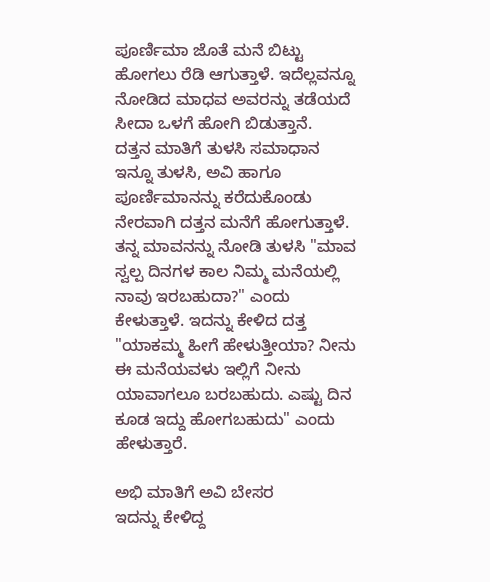ಪೂರ್ಣಿಮಾ ಜೊತೆ ಮನೆ ಬಿಟ್ಟು ಹೋಗಲು ರೆಡಿ ಆಗುತ್ತಾಳೆ. ಇದೆಲ್ಲವನ್ನೂ ನೋಡಿದ ಮಾಧವ ಅವರನ್ನು ತಡೆಯದೆ ಸೀದಾ ಒಳಗೆ ಹೋಗಿ ಬಿಡುತ್ತಾನೆ.
ದತ್ತನ ಮಾತಿಗೆ ತುಳಸಿ ಸಮಾಧಾನ
ಇನ್ನೂ ತುಳಸಿ, ಅವಿ ಹಾಗೂ ಪೂರ್ಣಿಮಾನನ್ನು ಕರೆದುಕೊಂಡು ನೇರವಾಗಿ ದತ್ತನ ಮನೆಗೆ ಹೋಗುತ್ತಾಳೆ. ತನ್ನ ಮಾವನನ್ನು ನೋಡಿ ತುಳಸಿ "ಮಾವ ಸ್ವಲ್ಪ ದಿನಗಳ ಕಾಲ ನಿಮ್ಮ ಮನೆಯಲ್ಲಿ ನಾವು ಇರಬಹುದಾ?" ಎಂದು ಕೇಳುತ್ತಾಳೆ. ಇದನ್ನು ಕೇಳಿದ ದತ್ತ "ಯಾಕಮ್ಮ ಹೀಗೆ ಹೇಳುತ್ತೀಯಾ? ನೀನು ಈ ಮನೆಯವಳು ಇಲ್ಲಿಗೆ ನೀನು ಯಾವಾಗಲೂ ಬರಬಹುದು. ಎಷ್ಟು ದಿನ ಕೂಡ ಇದ್ದು ಹೋಗಬಹುದು" ಎಂದು ಹೇಳುತ್ತಾರೆ.

ಅಭಿ ಮಾತಿಗೆ ಅವಿ ಬೇಸರ
ಇದನ್ನು ಕೇಳಿದ್ದ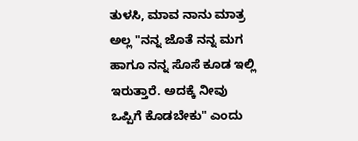ತುಳಸಿ, ಮಾವ ನಾನು ಮಾತ್ರ ಅಲ್ಲ "ನನ್ನ ಜೊತೆ ನನ್ನ ಮಗ ಹಾಗೂ ನನ್ನ ಸೊಸೆ ಕೂಡ ಇಲ್ಲಿ ಇರುತ್ತಾರೆ. ಅದಕ್ಕೆ ನೀವು ಒಪ್ಪಿಗೆ ಕೊಡಬೇಕು" ಎಂದು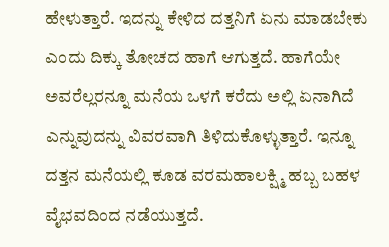ಹೇಳುತ್ತಾರೆ. ಇದನ್ನು ಕೇಳಿದ ದತ್ತನಿಗೆ ಏನು ಮಾಡಬೇಕು ಎಂದು ದಿಕ್ಕು ತೋಚದ ಹಾಗೆ ಆಗುತ್ತದೆ. ಹಾಗೆಯೇ ಅವರೆಲ್ಲರನ್ನೂ ಮನೆಯ ಒಳಗೆ ಕರೆದು ಅಲ್ಲಿ ಏನಾಗಿದೆ ಎನ್ನುವುದನ್ನು ವಿವರವಾಗಿ ತಿಳಿದುಕೊಳ್ಳುತ್ತಾರೆ. ಇನ್ನೂ ದತ್ತನ ಮನೆಯಲ್ಲಿ ಕೂಡ ವರಮಹಾಲಕ್ಷ್ಮಿ ಹಬ್ಬ ಬಹಳ ವೈಭವದಿಂದ ನಡೆಯುತ್ತದೆ.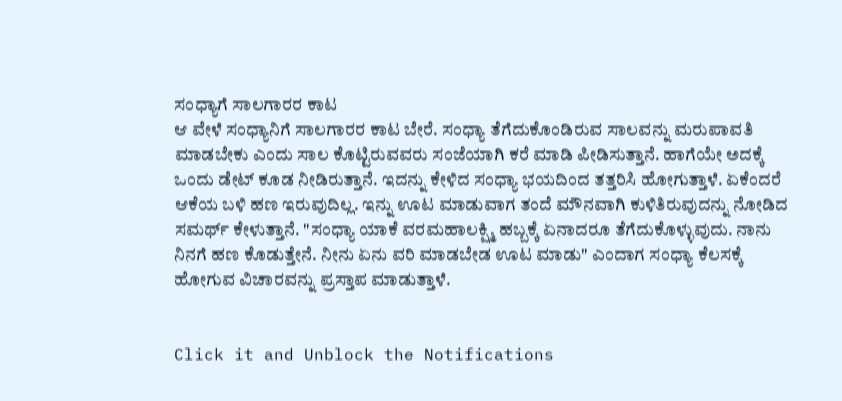ಸಂಧ್ಯಾಗೆ ಸಾಲಗಾರರ ಕಾಟ
ಆ ವೇಳೆ ಸಂಧ್ಯಾನಿಗೆ ಸಾಲಗಾರರ ಕಾಟ ಬೇರೆ. ಸಂಧ್ಯಾ ತೆಗೆದುಕೊಂಡಿರುವ ಸಾಲವನ್ನು ಮರುಪಾವತಿ ಮಾಡಬೇಕು ಎಂದು ಸಾಲ ಕೊಟ್ಟಿರುವವರು ಸಂಜೆಯಾಗಿ ಕರೆ ಮಾಡಿ ಪೀಡಿಸುತ್ತಾನೆ. ಹಾಗೆಯೇ ಅದಕ್ಕೆ ಒಂದು ಡೇಟ್ ಕೂಡ ನೀಡಿರುತ್ತಾನೆ. ಇದನ್ನು ಕೇಳಿದ ಸಂಧ್ಯಾ ಭಯದಿಂದ ತತ್ತರಿಸಿ ಹೋಗುತ್ತಾಳೆ. ಏಕೆಂದರೆ ಆಕೆಯ ಬಳಿ ಹಣ ಇರುವುದಿಲ್ಲ. ಇನ್ನು ಊಟ ಮಾಡುವಾಗ ತಂದೆ ಮೌನವಾಗಿ ಕುಳಿತಿರುವುದನ್ನು ನೋಡಿದ ಸಮರ್ಥ್ ಕೇಳುತ್ತಾನೆ. "ಸಂಧ್ಯಾ ಯಾಕೆ ವರಮಹಾಲಕ್ಷ್ಮಿ ಹಬ್ಬಕ್ಕೆ ಏನಾದರೂ ತೆಗೆದುಕೊಳ್ಳುವುದು. ನಾನು ನಿನಗೆ ಹಣ ಕೊಡುತ್ತೇನೆ. ನೀನು ಏನು ವರಿ ಮಾಡಬೇಡ ಊಟ ಮಾಡು" ಎಂದಾಗ ಸಂಧ್ಯಾ ಕೆಲಸಕ್ಕೆ ಹೋಗುವ ವಿಚಾರವನ್ನು ಪ್ರಸ್ತಾಪ ಮಾಡುತ್ತಾಳೆ.


Click it and Unblock the Notifications